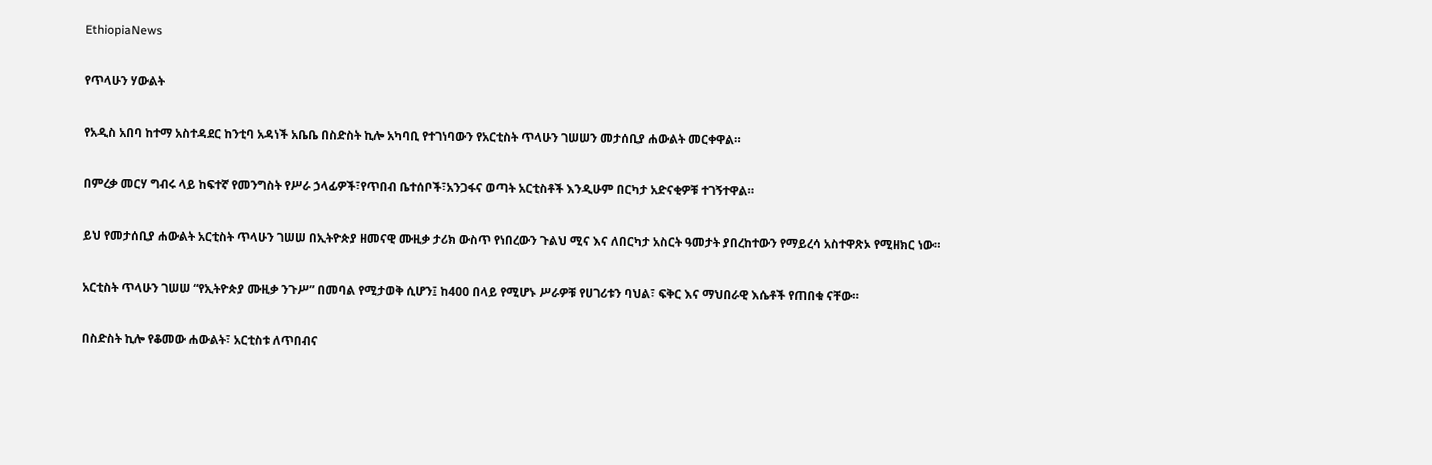EthiopiaNews

የጥላሁን ሃውልት

የአዲስ አበባ ከተማ አስተዳደር ከንቲባ አዳነች አቤቤ በስድስት ኪሎ አካባቢ የተገነባውን የአርቲስት ጥላሁን ገሠሠን መታሰቢያ ሐውልት መርቀዋል።

በምረቃ መርሃ ግብሩ ላይ ከፍተኛ የመንግስት የሥራ ኃላፊዎች፣የጥበብ ቤተሰቦች፣አንጋፋና ወጣት አርቲስቶች እንዲሁም በርካታ አድናቂዎቹ ተገኝተዋል።

ይህ የመታሰቢያ ሐውልት አርቲስት ጥላሁን ገሠሠ በኢትዮጵያ ዘመናዊ ሙዚቃ ታሪክ ውስጥ የነበረውን ጉልህ ሚና እና ለበርካታ አስርት ዓመታት ያበረከተውን የማይረሳ አስተዋጽኦ የሚዘክር ነው።

አርቲስት ጥላሁን ገሠሠ “የኢትዮጵያ ሙዚቃ ንጉሥ” በመባል የሚታወቅ ሲሆን፤ ከ400 በላይ የሚሆኑ ሥራዎቹ የሀገሪቱን ባህል፣ ፍቅር እና ማህበራዊ እሴቶች የጠበቁ ናቸው።

በስድስት ኪሎ የቆመው ሐውልት፣ አርቲስቱ ለጥበብና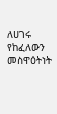ለሀገሩ የከፈለውን መስዋዕትነት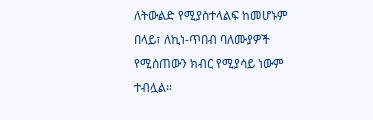ለትውልድ የሚያስተላልፍ ከመሆኑም በላይ፣ ለኪነ-ጥበብ ባለሙያዎች የሚሰጠውን ክብር የሚያሳይ ነውም ተብሏል።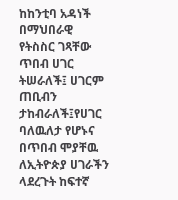ከከንቲባ አዳነች በማህበራዊ የትስስር ገጻቸው ጥበብ ሀገር ትሠራለች፤ ሀገርም ጠቢብን ታከብራለች፤የሀገር ባለዉለታ የሆኑና በጥበብ ሞያቸዉ ለኢትዮጵያ ሀገራችን ላደረጉት ከፍተኛ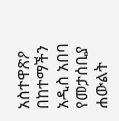አስተዋጽዖ በከተማችን አዲስ አበባ የመታሰቢያ ሐውልት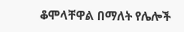ቆሞላቸዋል በማለት የሌሎች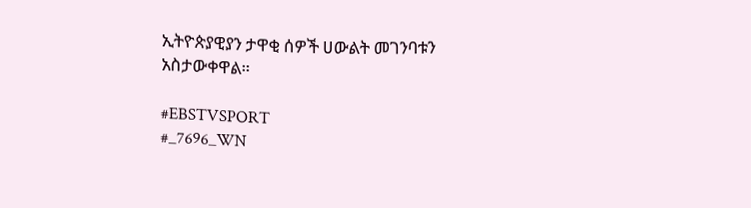ኢትዮጵያዊያን ታዋቂ ሰዎች ሀውልት መገንባቱን አስታውቀዋል።

#EBSTVSPORT
#_7696_WN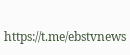https://t.me/ebstvnews